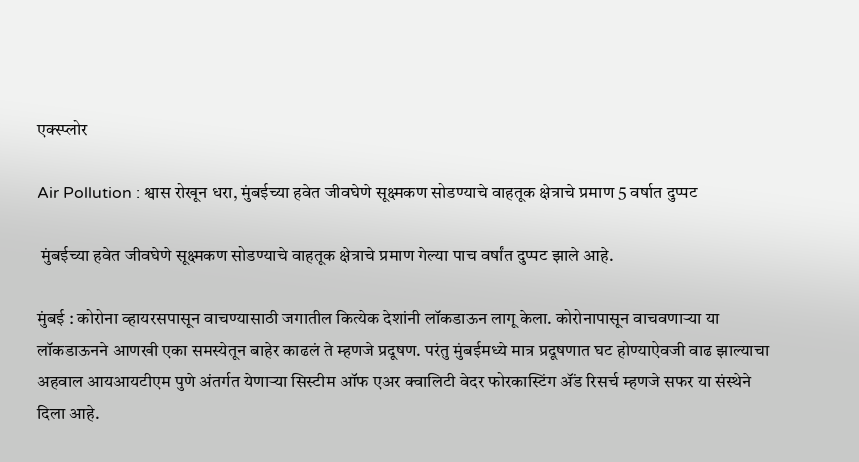एक्स्प्लोर

Air Pollution : श्वास रोखून धरा, मुंबईच्या हवेत जीवघेणे सूक्ष्मकण सोडण्याचे वाहतूक क्षेत्राचे प्रमाण 5 वर्षात दुप्पट

 मुंबईच्या हवेत जीवघेणे सूक्ष्मकण सोडण्याचे वाहतूक क्षेत्राचे प्रमाण गेल्या पाच वर्षांत दुप्पट झाले आहे.

मुंबई : कोरोना व्हायरसपासून वाचण्यासाठी जगातील कित्येक देशांनी लॉकडाऊन लागू केला. कोरोनापासून वाचवणाऱ्या या लॉकडाऊनने आणखी एका समस्येतून बाहेर काढलं ते म्हणजे प्रदूषण. परंतु मुंबईमध्ये मात्र प्रदूषणात घट होण्याऐवजी वाढ झाल्याचा अहवाल आयआयटीएम पुणे अंतर्गत येणाऱ्या सिस्टीम ऑफ एअर क्वालिटी वेदर फोरकास्टिंग ॲंड रिसर्च म्हणजे सफर या संस्थेने  दिला आहे.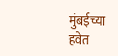मुंबईच्या हवेत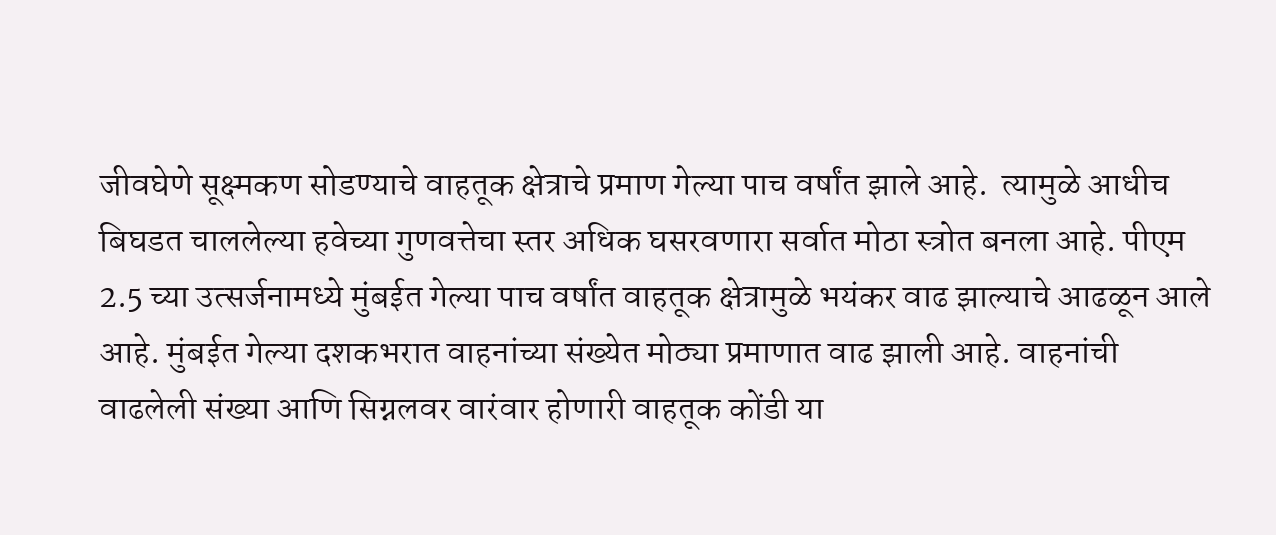जीवघेणे सूक्ष्मकण सोडण्याचे वाहतूक क्षेत्राचे प्रमाण गेल्या पाच वर्षांत झाले आहे.  त्यामुळे आधीच बिघडत चाललेल्या हवेच्या गुणवत्तेचा स्तर अधिक घसरवणारा सर्वात मोठा स्त्रोत बनला आहे. पीएम 2.5 च्या उत्सर्जनामध्ये मुंबईत गेल्या पाच वर्षांत वाहतूक क्षेत्रामुळे भयंकर वाढ झाल्याचे आढळून आले आहे. मुंबईत गेल्या दशकभरात वाहनांच्या संख्येत मोठ्या प्रमाणात वाढ झाली आहे. वाहनांची वाढलेली संख्या आणि सिग्नलवर वारंवार होणारी वाहतूक कोंडी या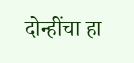दोन्हींचा हा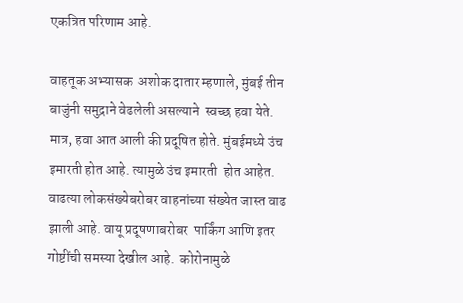एकत्रित परिणाम आहे.

वाहतूक अभ्यासक  अशोक दातार म्हणाले, मुंबई तीन बाजुंनी समुद्राने वेढलेली असल्याने  स्वच्छ हवा येते. मात्र, हवा आत आली की प्रदूषित होते. मुंबईमध्ये उंच इमारती होत आहे. त्यामुळे उंच इमारती  होत आहेत.  वाढत्या लोकसंख्येबरोबर वाहनांच्या संख्येत जास्त वाढ झाली आहे. वायू प्रदूषणाबरोबर  पार्किंग आणि इतर गोष्टींची समस्या देखील आहे.  कोरोनामुळे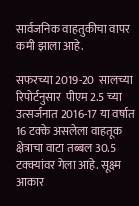सार्वजनिक वाहतुकीचा वापर कमी झाला आहे.

सफरच्या 2019-20  सालच्या रिपोर्टनुसार  पीएम 2.5 च्या उत्सर्जनात 2016-17 या वर्षात 16 टक्के असलेला वाहतूक क्षेत्राचा वाटा तब्बल 30.5 टक्क्यांवर गेला आहे. सूक्ष्म आकार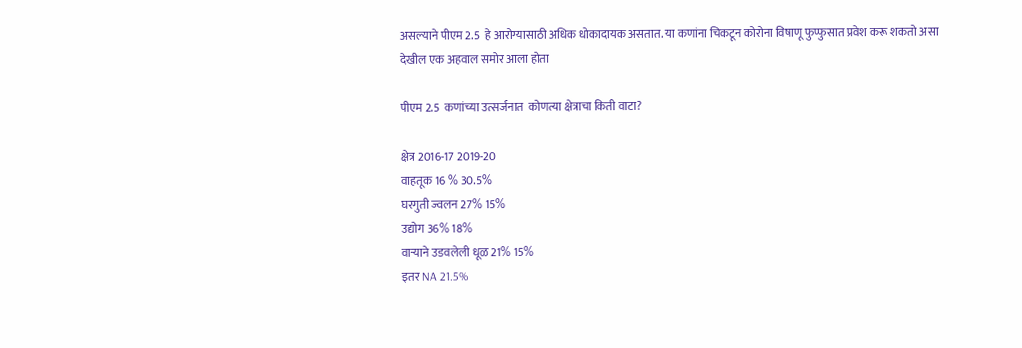असल्याने पीएम 2.5  हे आरोग्यासाठी अधिक धोकादायक असतात. या कणांना चिकटून कोरोना विषाणू फुप्फुसात प्रवेश करू शकतो असा देखील एक अहवाल समोर आला होता

पीएम 2.5  कणांच्या उत्सर्जनात  कोणत्या क्षेत्राचा किती वाटा?

क्षेत्र 2016-17 2019-20
वाहतूक 16 % 30.5%
घरगुती ज्वलन 27% 15%
उद्योग 36% 18%
वाऱ्याने उडवलेली धूळ 21% 15%
इतर NA 21.5%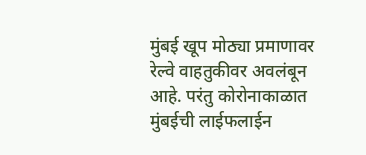मुंबई खूप मोठ्या प्रमाणावर  रेल्वे वाहतुकीवर अवलंबून आहे. परंतु कोरोनाकाळात मुंबईची लाईफलाईन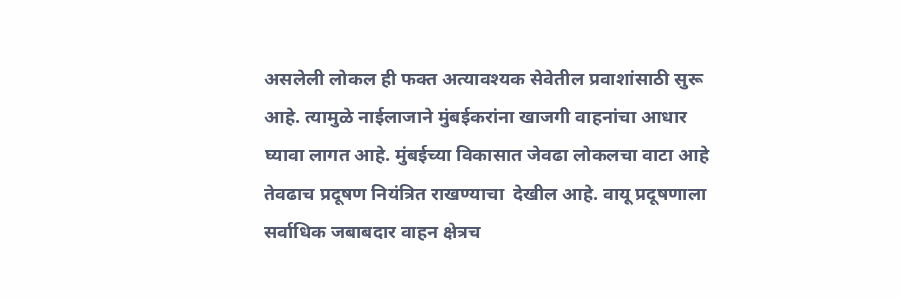असलेली लोकल ही फक्त अत्यावश्यक सेवेतील प्रवाशांसाठी सुरू आहे. त्यामुळे नाईलाजाने मुंबईकरांना खाजगी वाहनांचा आधार घ्यावा लागत आहे. मुंबईच्या विकासात जेवढा लोकलचा वाटा आहे तेवढाच प्रदूषण नियंत्रित राखण्याचा  देखील आहे. वायू प्रदूषणाला सर्वाधिक जबाबदार वाहन क्षेत्रच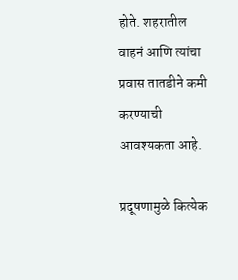होते. शहरातील वाहनं आणि त्यांचा प्रवास तातडीने कमी करण्याची आवश्यकता आहे.

प्रदूषणामुळे कित्येक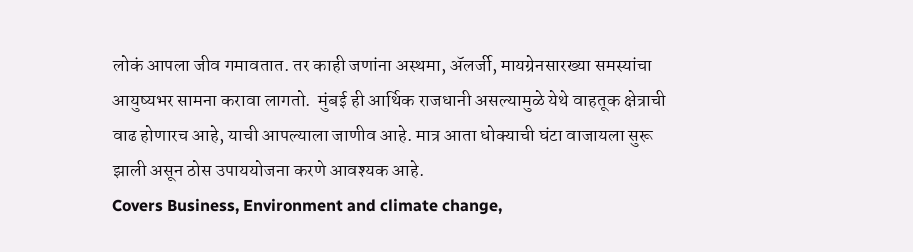लोकं आपला जीव गमावतात. तर काही जणांना अस्थमा, ॲलर्जी, मायग्रेनसारख्या समस्यांचा आयुष्यभर सामना करावा लागतो.  मुंबई ही आर्थिक राजधानी असल्यामुळे येथे वाहतूक क्षेत्राची वाढ होणारच आहे, याची आपल्याला जाणीव आहे. मात्र आता धोक्याची घंटा वाजायला सुरू झाली असून ठोस उपाययोजना करणे आवश्यक आहे.
Covers Business, Environment and climate change,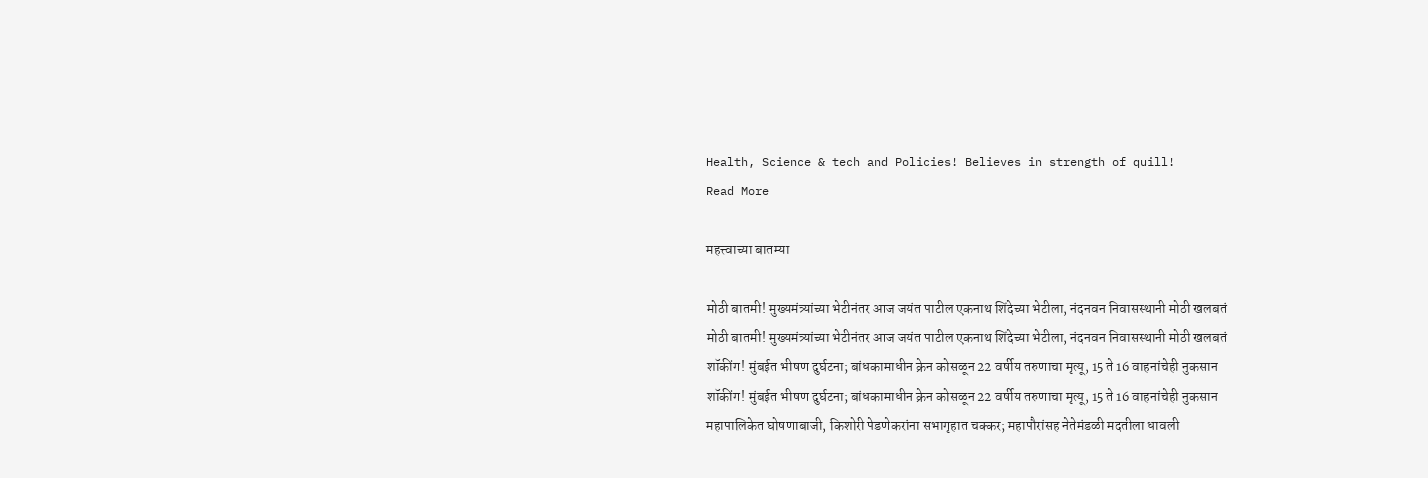Health, Science & tech and Policies! Believes in strength of quill!
Read More

महत्त्वाच्या बातम्या

मोठी बातमी! मुख्यमंत्र्यांच्या भेटीनंतर आज जयंत पाटील एकनाथ शिंदेच्या भेटीला, नंदनवन निवासस्थानी मोठी खलबतं
मोठी बातमी! मुख्यमंत्र्यांच्या भेटीनंतर आज जयंत पाटील एकनाथ शिंदेच्या भेटीला, नंदनवन निवासस्थानी मोठी खलबतं
शॉकींग! मुंबईत भीषण दुर्घटना; बांधकामाधीन क्रेन कोसळून 22 वर्षीय तरुणाचा मृत्यू, 15 ते 16 वाहनांचेही नुकसान
शॉकींग! मुंबईत भीषण दुर्घटना; बांधकामाधीन क्रेन कोसळून 22 वर्षीय तरुणाचा मृत्यू, 15 ते 16 वाहनांचेही नुकसान
महापालिकेत घोषणाबाजी, किशोरी पेडणेकरांना सभागृहात चक्कर; महापौरांसह नेतेमंडळी मदतीला धावली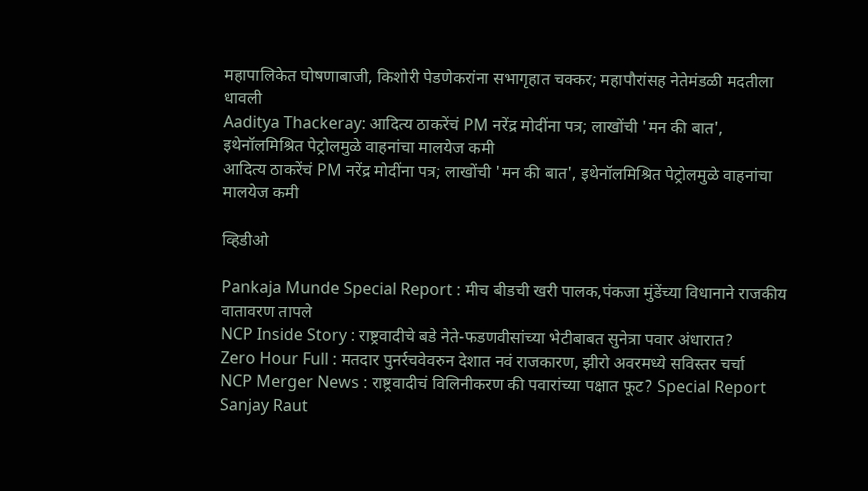महापालिकेत घोषणाबाजी, किशोरी पेडणेकरांना सभागृहात चक्कर; महापौरांसह नेतेमंडळी मदतीला धावली
Aaditya Thackeray: आदित्य ठाकरेंचं PM नरेंद्र मोदींना पत्र; लाखोंची 'मन की बात', इथेनॉलमिश्रित पेट्रोलमुळे वाहनांचा मालयेज कमी
आदित्य ठाकरेंचं PM नरेंद्र मोदींना पत्र; लाखोंची 'मन की बात', इथेनॉलमिश्रित पेट्रोलमुळे वाहनांचा मालयेज कमी

व्हिडीओ

Pankaja Munde Special Report : मीच बीडची खरी पालक,पंकजा मुंडेंच्या विधानाने राजकीय वातावरण तापले
NCP Inside Story : राष्ट्रवादीचे बडे नेते-फडणवीसांच्या भेटीबाबत सुनेत्रा पवार अंधारात?
Zero Hour Full : मतदार पुनर्रचवेवरुन देशात नवं राजकारण, झीरो अवरमध्ये सविस्तर चर्चा
NCP Merger News : राष्ट्रवादीचं विलिनीकरण की पवारांच्या पक्षात फूट? Special Report
Sanjay Raut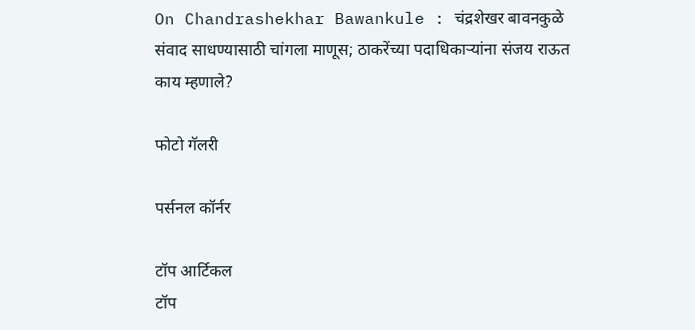On Chandrashekhar Bawankule : चंद्रशेखर बावनकुळे संवाद साधण्यासाठी चांगला माणूस; ठाकरेंच्या पदाधिकाऱ्यांना संजय राऊत काय म्हणाले?

फोटो गॅलरी

पर्सनल कॉर्नर

टॉप आर्टिकल
टॉप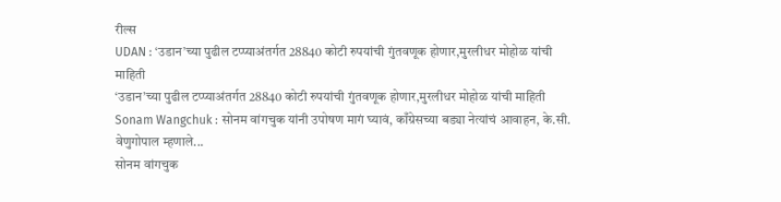रील्स
UDAN : ‘उडान’च्या पुढील टप्प्याअंतर्गत 28840 कोटी रुपयांची गुंतवणूक होणार,मुरलीधर मोहोळ यांची माहिती
‘उडान’च्या पुढील टप्प्याअंतर्गत 28840 कोटी रुपयांची गुंतवणूक होणार,मुरलीधर मोहोळ यांची माहिती
Sonam Wangchuk : सोनम वांगचुक यांनी उपोषण मागं घ्यावं, काँग्रेसच्या बड्या नेत्यांचं आवाहन, के.सी. वेणुगोपाल म्हणाले...
सोनम वांगचुक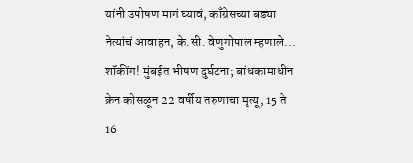यांनी उपोषण मागं घ्यावं, काँग्रेसच्या बड्या नेत्यांचं आवाहन, के.सी. वेणुगोपाल म्हणाले...
शॉकींग! मुंबईत भीषण दुर्घटना; बांधकामाधीन क्रेन कोसळून 22 वर्षीय तरुणाचा मृत्यू, 15 ते 16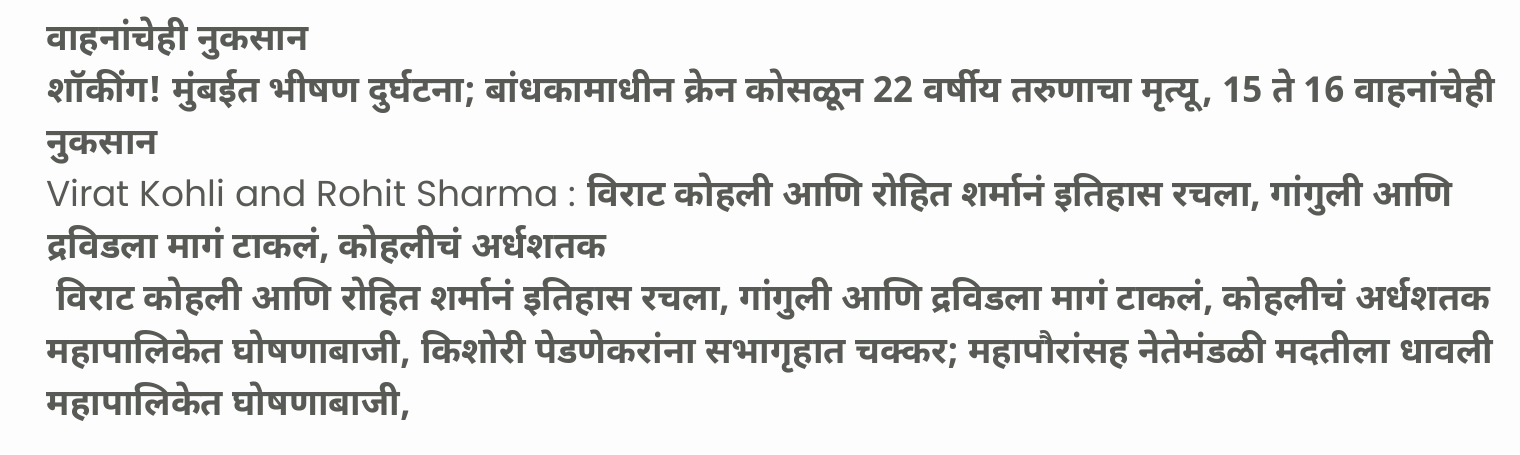वाहनांचेही नुकसान
शॉकींग! मुंबईत भीषण दुर्घटना; बांधकामाधीन क्रेन कोसळून 22 वर्षीय तरुणाचा मृत्यू, 15 ते 16 वाहनांचेही नुकसान
Virat Kohli and Rohit Sharma : विराट कोहली आणि रोहित शर्मानं इतिहास रचला, गांगुली आणि द्रविडला मागं टाकलं, कोहलीचं अर्धशतक
 विराट कोहली आणि रोहित शर्मानं इतिहास रचला, गांगुली आणि द्रविडला मागं टाकलं, कोहलीचं अर्धशतक
महापालिकेत घोषणाबाजी, किशोरी पेडणेकरांना सभागृहात चक्कर; महापौरांसह नेतेमंडळी मदतीला धावली
महापालिकेत घोषणाबाजी,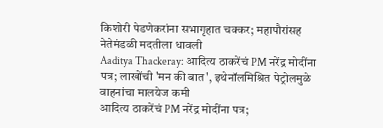किशोरी पेडणेकरांना सभागृहात चक्कर; महापौरांसह नेतेमंडळी मदतीला धावली
Aaditya Thackeray: आदित्य ठाकरेंचं PM नरेंद्र मोदींना पत्र; लाखोंची 'मन की बात', इथेनॉलमिश्रित पेट्रोलमुळे वाहनांचा मालयेज कमी
आदित्य ठाकरेंचं PM नरेंद्र मोदींना पत्र;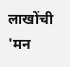लाखोंची 'मन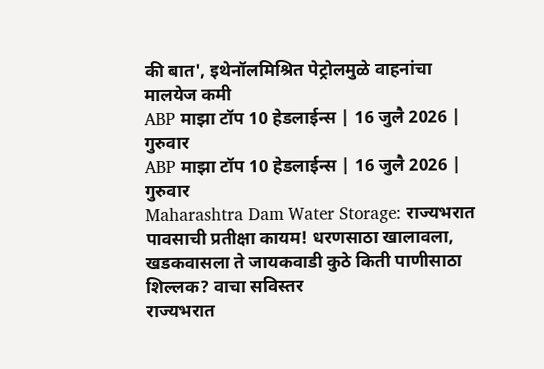की बात', इथेनॉलमिश्रित पेट्रोलमुळे वाहनांचा मालयेज कमी
ABP माझा टॉप 10 हेडलाईन्स | 16 जुलै 2026 | गुरुवार
ABP माझा टॉप 10 हेडलाईन्स | 16 जुलै 2026 | गुरुवार
Maharashtra Dam Water Storage: राज्यभरात पावसाची प्रतीक्षा कायम! धरणसाठा खालावला, खडकवासला ते जायकवाडी कुठे किती पाणीसाठा शिल्लक? वाचा सविस्तर
राज्यभरात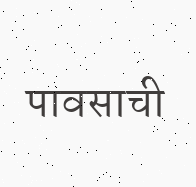पावसाची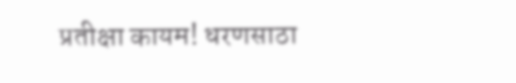प्रतीक्षा कायम! धरणसाठा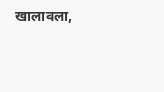खालावला,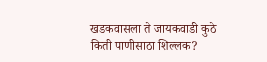खडकवासला ते जायकवाडी कुठे किती पाणीसाठा शिल्लक?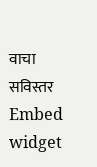वाचा सविस्तर
Embed widget